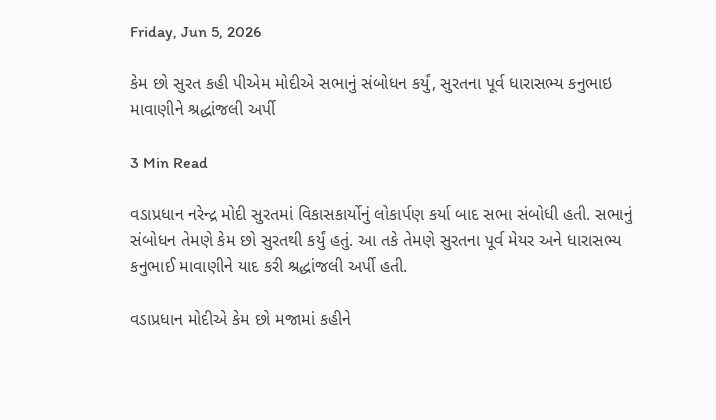Friday, Jun 5, 2026

કેમ છો સુરત કહી પીએમ મોદીએ સભાનું સંબોધન કર્યું, સુરતના પૂર્વ ધારાસભ્ય કનુભાઇ માવાણીને શ્રદ્ધાંજલી અર્પી

3 Min Read

વડાપ્રધાન નરેન્દ્ર મોદી સુરતમાં વિકાસકાર્યોનું લોકાર્પણ કર્યા બાદ સભા સંબોધી હતી. સભાનું સંબોધન તેમણે કેમ છો સુરતથી કર્યું હતું. આ તકે તેમણે સુરતના પૂર્વ મેયર અને ધારાસભ્ય કનુભાઈ માવાણીને યાદ કરી શ્રદ્ધાંજલી અર્પી હતી.

વડાપ્રધાન મોદીએ કેમ છો મજામાં કહીને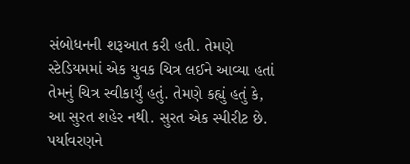સંબોધનની શરૂઆત કરી હતી. તેમણે સ્ટેડિયમમાં એક યુવક ચિત્ર લઈને આવ્યા હતાં તેમનું ચિત્ર સ્વીકાર્યું હતું. તેમણે કહ્યું હતું કે, આ સુરત શહેર નથી. સુરત એક સ્પીરીટ છે. પર્યાવરણને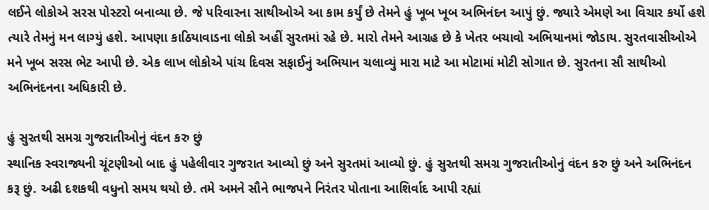લઈને લોકોએ સરસ પોસ્ટરો બનાવ્યા છે. જે પરિવારના સાથીઓએ આ કામ કર્યું છે તેમને હું ખૂબ ખૂબ અભિનંદન આપું છું. જ્યારે એમણે આ વિચાર કર્યો હશે ત્યારે તેમનું મન લાગ્યું હશે. આપણા કાઠિયાવાડના લોકો અહીં સુરતમાં રહે છે. મારો તેમને આગ્રહ છે કે ખેતર બચાવો અભિયાનમાં જોડાય. સુરતવાસીઓએ મને ખૂબ સરસ ભેટ આપી છે. એક લાખ લોકોએ પાંચ દિવસ સફાઈનું અભિયાન ચલાવ્યું મારા માટે આ મોટામાં મોટી સોગાત છે. સુરતના સૌ સાથીઓ અભિનંદનના અધિકારી છે.

હું સુરતથી સમગ્ર ગુજરાતીઓનું વંદન કરુ છું
સ્થાનિક સ્વરાજ્યની ચૂંટણીઓ બાદ હું પહેલીવાર ગુજરાત આવ્યો છું અને સુરતમાં આવ્યો છું. હું સુરતથી સમગ્ર ગુજરાતીઓનું વંદન કરુ છું અને અભિનંદન કરૂ છું. અઢી દશકથી વધુનો સમય થયો છે. તમે અમને સૌને ભાજપને નિરંતર પોતાના આશિર્વાદ આપી રહ્યાં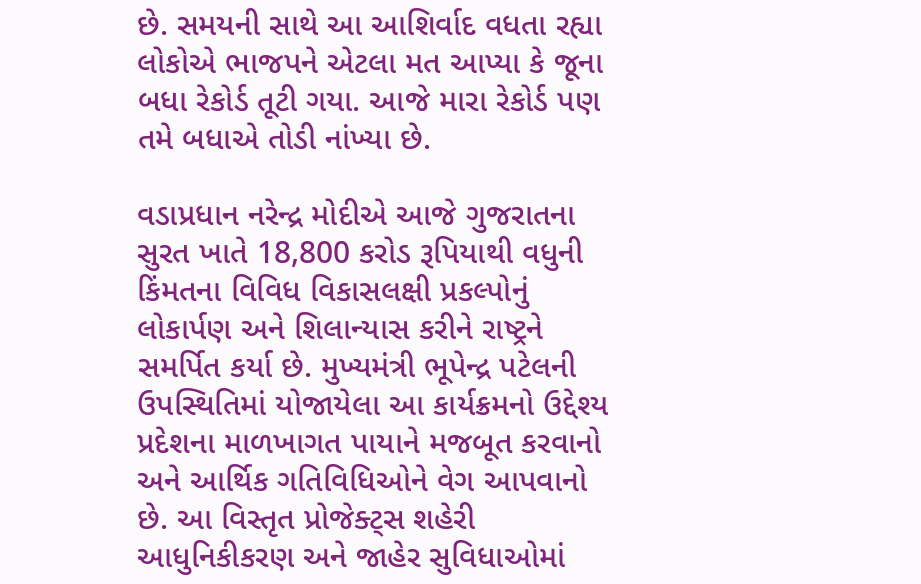છે. સમયની સાથે આ આશિર્વાદ વધતા રહ્યા લોકોએ ભાજપને એટલા મત આપ્યા કે જૂના બધા રેકોર્ડ તૂટી ગયા. આજે મારા રેકોર્ડ પણ તમે બધાએ તોડી નાંખ્યા છે.

વડાપ્રધાન નરેન્દ્ર મોદીએ આજે ગુજરાતના સુરત ખાતે 18,800 કરોડ રૂપિયાથી વધુની કિંમતના વિવિધ વિકાસલક્ષી પ્રકલ્પોનું લોકાર્પણ અને શિલાન્યાસ કરીને રાષ્ટ્રને સમર્પિત કર્યા છે. મુખ્યમંત્રી ભૂપેન્દ્ર પટેલની ઉપસ્થિતિમાં યોજાયેલા આ કાર્યક્રમનો ઉદ્દેશ્ય પ્રદેશના માળખાગત પાયાને મજબૂત કરવાનો અને આર્થિક ગતિવિધિઓને વેગ આપવાનો છે. આ વિસ્તૃત પ્રોજેક્ટ્સ શહેરી આધુનિકીકરણ અને જાહેર સુવિધાઓમાં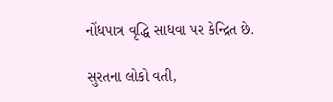નોંધપાત્ર વૃદ્ધિ સાધવા પર કેન્દ્રિત છે.

સુરતના લોકો વતી,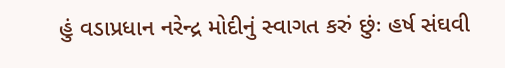હું વડાપ્રધાન નરેન્દ્ર મોદીનું સ્વાગત કરું છુંઃ હર્ષ સંઘવી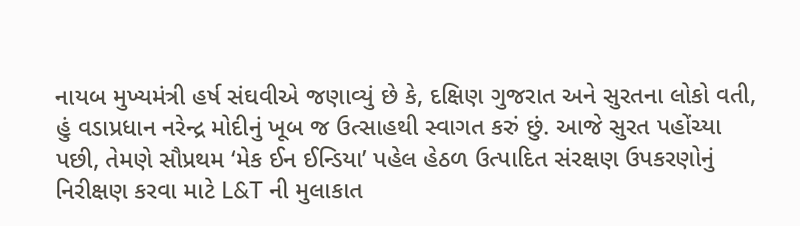નાયબ મુખ્યમંત્રી હર્ષ સંઘવીએ જણાવ્યું છે કે, દક્ષિણ ગુજરાત અને સુરતના લોકો વતી, હું વડાપ્રધાન નરેન્દ્ર મોદીનું ખૂબ જ ઉત્સાહથી સ્વાગત કરું છું. આજે સુરત પહોંચ્યા પછી, તેમણે સૌપ્રથમ ‘મેક ઈન ઈન્ડિયા’ પહેલ હેઠળ ઉત્પાદિત સંરક્ષણ ઉપકરણોનું નિરીક્ષણ કરવા માટે L&T ની મુલાકાત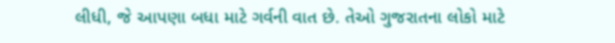લીધી, જે આપણા બધા માટે ગર્વની વાત છે. તેઓ ગુજરાતના લોકો માટે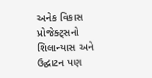અનેક વિકાસ પ્રોજેક્ટ્સનો શિલાન્યાસ અને ઉદ્ઘાટન પણ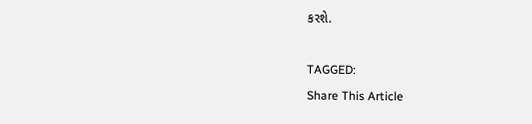કરશે.

TAGGED:
Share This Article